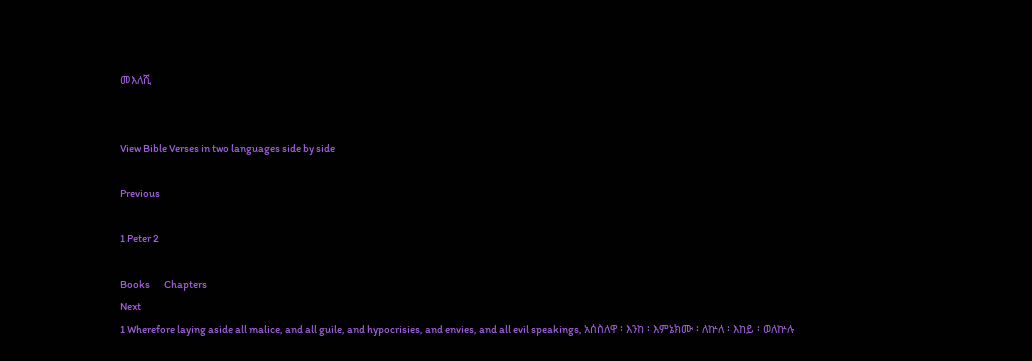መእለሺ


View Bible Verses in two languages side by side

Previous

1 Peter 2

Books       Chapters
Next
1 Wherefore laying aside all malice, and all guile, and hypocrisies, and envies, and all evil speakings, አሰስለዋ ፡ እንከ ፡ እምኔክሙ ፡ ለኵለ ፡ እከይ ፡ ወለኵሉ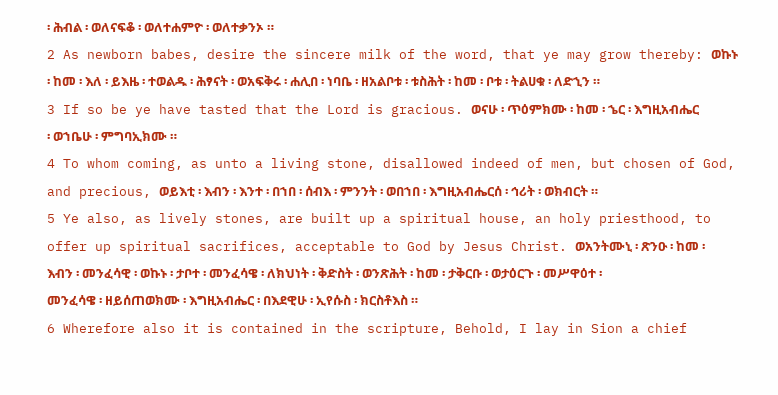፡ ሕብል ፡ ወለናፍቆ ፡ ወለተሐምዮ ፡ ወለተቃንኦ ።
2 As newborn babes, desire the sincere milk of the word, that ye may grow thereby: ወኩኑ ፡ ከመ ፡ እለ ፡ ይእዜ ፡ ተወልዱ ፡ ሕፃናት ፡ ወአፍቅሩ ፡ ሐሊበ ፡ ነባቤ ፡ ዘአልቦቱ ፡ ቱስሕት ፡ ከመ ፡ ቦቱ ፡ ትልሀቁ ፡ ለድኂን ።
3 If so be ye have tasted that the Lord is gracious. ወናሁ ፡ ጥዕምክሙ ፡ ከመ ፡ ኄር ፡ እግዚአብሔር ፡ ወኀቤሁ ፡ ምግባኢክሙ ።
4 To whom coming, as unto a living stone, disallowed indeed of men, but chosen of God, and precious, ወይእቲ ፡ እብን ፡ እንተ ፡ በኀበ ፡ ሰብእ ፡ ምንንት ፡ ወበኀበ ፡ እግዚአብሔርሰ ፡ ኅሪት ፡ ወክብርት ።
5 Ye also, as lively stones, are built up a spiritual house, an holy priesthood, to offer up spiritual sacrifices, acceptable to God by Jesus Christ. ወአንትሙኒ ፡ ጽንዑ ፡ ከመ ፡ እብን ፡ መንፈሳዊ ፡ ወኩኑ ፡ ታቦተ ፡ መንፈሳዌ ፡ ለክህነት ፡ ቅድስት ፡ ወንጽሕት ፡ ከመ ፡ ታቅርቡ ፡ ወታዕርጉ ፡ መሥዋዕተ ፡ መንፈሳዌ ፡ ዘይሰጠወክሙ ፡ እግዚአብሔር ፡ በእደዊሁ ፡ ኢየሱስ ፡ ክርስቶእስ ።
6 Wherefore also it is contained in the scripture, Behold, I lay in Sion a chief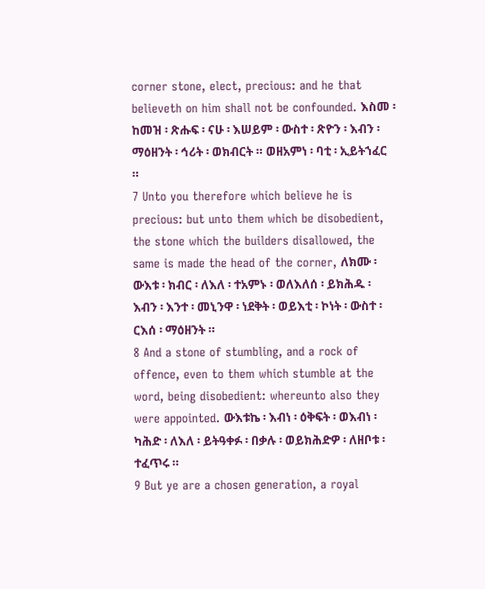corner stone, elect, precious: and he that believeth on him shall not be confounded. እስመ ፡ ከመዝ ፡ ጽሑፍ ፡ ናሁ ፡ እሠይም ፡ ውስተ ፡ ጽዮን ፡ እብን ፡ ማዕዘንት ፡ ኅሪት ፡ ወክብርት ። ወዘአምነ ፡ ባቲ ፡ ኢይትኀፈር ።
7 Unto you therefore which believe he is precious: but unto them which be disobedient, the stone which the builders disallowed, the same is made the head of the corner, ለክሙ ፡ ውእቱ ፡ ክብር ፡ ለእለ ፡ ተአምኑ ፡ ወለእለሰ ፡ ይክሕዱ ፡ እብን ፡ እንተ ፡ መኒንዋ ፡ ነደቅት ፡ ወይእቲ ፡ ኮነት ፡ ውስተ ፡ ርእሰ ፡ ማዕዘንት ።
8 And a stone of stumbling, and a rock of offence, even to them which stumble at the word, being disobedient: whereunto also they were appointed. ውእቱኬ ፡ እብነ ፡ ዕቅፍት ፡ ወእብነ ፡ ካሕድ ፡ ለእለ ፡ ይትዓቀፉ ፡ በቃሉ ፡ ወይክሕድዎ ፡ ለዘቦቱ ፡ ተፈጥሩ ።
9 But ye are a chosen generation, a royal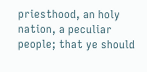priesthood, an holy nation, a peculiar people; that ye should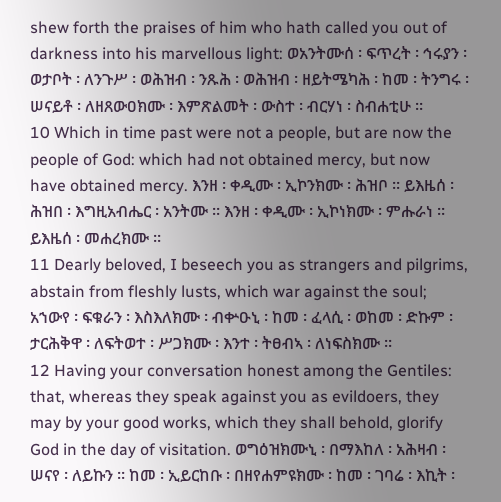shew forth the praises of him who hath called you out of darkness into his marvellous light: ወአንትሙሰ ፡ ፍጥረት ፡ ኅሩያን ፡ ወታቦት ፡ ለንጉሥ ፡ ወሕዝብ ፡ ንጹሕ ፡ ወሕዝብ ፡ ዘይትሜካሕ ፡ ከመ ፡ ትንግሩ ፡ ሠናይቶ ፡ ለዘጸውዐክሙ ፡ እምጽልመት ፡ ውስተ ፡ ብርሃነ ፡ ስብሐቲሁ ።
10 Which in time past were not a people, but are now the people of God: which had not obtained mercy, but now have obtained mercy. እንዘ ፡ ቀዲሙ ፡ ኢኮንክሙ ፡ ሕዝቦ ። ይእዜሰ ፡ ሕዝበ ፡ እግዚአብሔር ፡ አንትሙ ። እንዘ ፡ ቀዲሙ ፡ ኢኮነክሙ ፡ ምሑራነ ። ይእዜሰ ፡ መሐረክሙ ።
11 Dearly beloved, I beseech you as strangers and pilgrims, abstain from fleshly lusts, which war against the soul; አኀውየ ፡ ፍቁራን ፡ እስእለክሙ ፡ ብቍዑኒ ፡ ከመ ፡ ፈላሲ ፡ ወከመ ፡ ድኩም ፡ ታርሕቅዋ ፡ ለፍትወተ ፡ ሥጋክሙ ፡ እንተ ፡ ትፀብኣ ፡ ለነፍስክሙ ።
12 Having your conversation honest among the Gentiles: that, whereas they speak against you as evildoers, they may by your good works, which they shall behold, glorify God in the day of visitation. ወግዕዝክሙኒ ፡ በማእከለ ፡ አሕዛብ ፡ ሠናየ ፡ ለይኩን ። ከመ ፡ ኢይርከቡ ፡ በዘየሐምዩክሙ ፡ ከመ ፡ ገባሬ ፡ እኪት ፡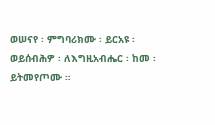ወሠናየ ፡ ምግባሪክሙ ፡ ይርአዩ ፡ ወይሰብሕዎ ፡ ለእግዚአብሔር ፡ ከመ ፡ ይትመየጦሙ ።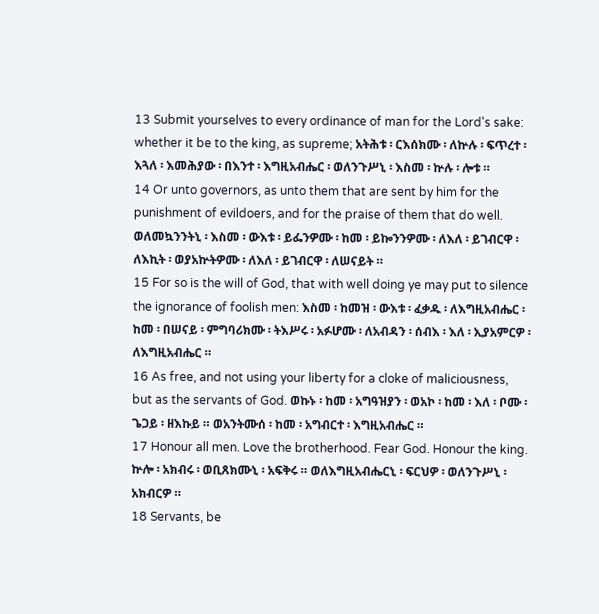13 Submit yourselves to every ordinance of man for the Lord's sake: whether it be to the king, as supreme; አትሕቱ ፡ ርእሰክሙ ፡ ለኵሉ ፡ ፍጥረተ ፡ እጓለ ፡ እመሕያው ፡ በእንተ ፡ እግዚአብሔር ፡ ወለንጉሥኒ ፡ እስመ ፡ ኵሉ ፡ ሎቱ ።
14 Or unto governors, as unto them that are sent by him for the punishment of evildoers, and for the praise of them that do well. ወለመኳንንትኒ ፡ እስመ ፡ ውእቱ ፡ ይፌንዎሙ ፡ ከመ ፡ ይኰንንዎሙ ፡ ለእለ ፡ ይገብርዋ ፡ ለእኪት ፡ ወያአኵትዎሙ ፡ ለእለ ፡ ይገብርዋ ፡ ለሠናይት ።
15 For so is the will of God, that with well doing ye may put to silence the ignorance of foolish men: እስመ ፡ ከመዝ ፡ ውእቱ ፡ ፈቃዱ ፡ ለእግዚአብሔር ፡ ከመ ፡ በሠናይ ፡ ምግባሪክሙ ፡ ትእሥሩ ፡ አፉሆሙ ፡ ለአብዳን ፡ ሰብእ ፡ እለ ፡ ኢያአምርዎ ፡ ለእግዚአብሔር ።
16 As free, and not using your liberty for a cloke of maliciousness, but as the servants of God. ወኩኑ ፡ ከመ ፡ አግዓዝያን ፡ ወአኮ ፡ ከመ ፡ እለ ፡ ቦሙ ፡ ጌጋይ ፡ ዘእኩይ ። ወአንትሙሰ ፡ ከመ ፡ አግብርተ ፡ እግዚአብሔር ።
17 Honour all men. Love the brotherhood. Fear God. Honour the king. ኵሎ ፡ አክብሩ ፡ ወቢጸክሙኒ ፡ አፍቅሩ ። ወለእግዚአብሔርኒ ፡ ፍርህዎ ፡ ወለንጉሥኒ ፡ አክብርዎ ።
18 Servants, be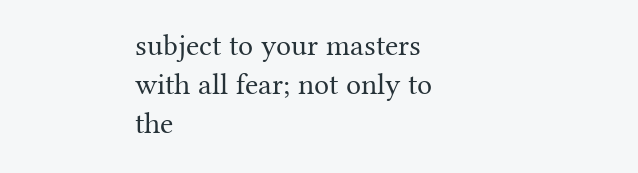subject to your masters with all fear; not only to the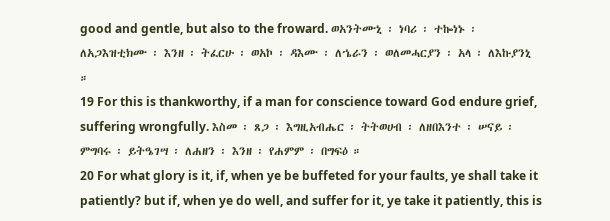good and gentle, but also to the froward. ወአንትሙኒ ፡ ነባሪ ፡ ተኰነኑ ፡ ለአጋእዝቲክሙ ፡ እንዘ ፡ ትፈርሁ ፡ ወአኮ ፡ ዳእሙ ፡ ለኄራን ፡ ወለመሓርያን ፡ አላ ፡ ለእኩያንኒ ።
19 For this is thankworthy, if a man for conscience toward God endure grief, suffering wrongfully. እስመ ፡ ጸጋ ፡ እግዚአብሔር ፡ ትትወሀብ ፡ ለዘበእንተ ፡ ሠናይ ፡ ምግባሩ ፡ ይትዔገሣ ፡ ለሐዘን ፡ እንዘ ፡ የሐምም ፡ በግፍዕ ።
20 For what glory is it, if, when ye be buffeted for your faults, ye shall take it patiently? but if, when ye do well, and suffer for it, ye take it patiently, this is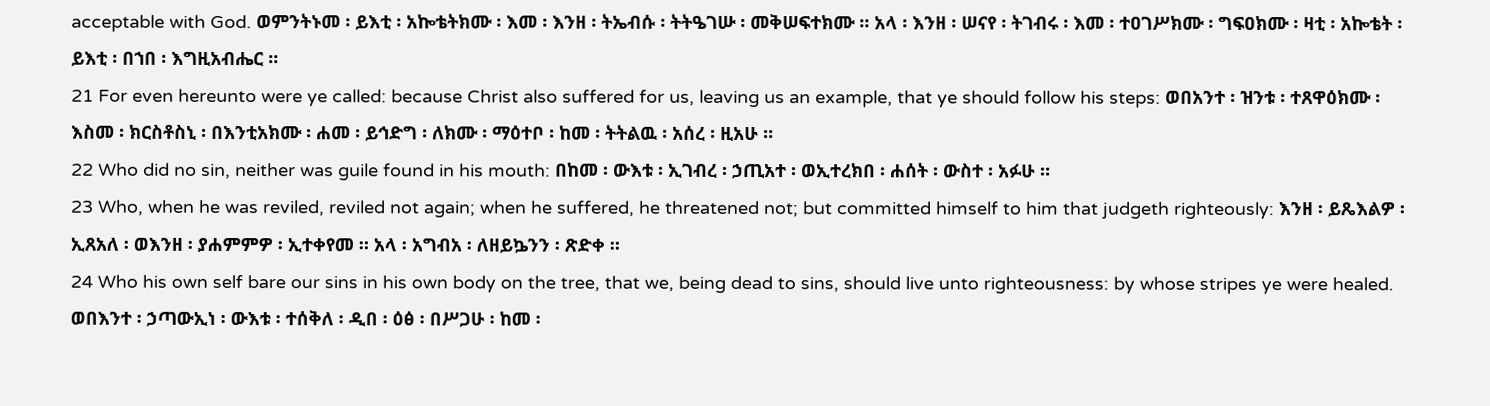acceptable with God. ወምንትኑመ ፡ ይእቲ ፡ አኰቴትክሙ ፡ እመ ፡ እንዘ ፡ ትኤብሱ ፡ ትትዔገሡ ፡ መቅሠፍተክሙ ። አላ ፡ እንዘ ፡ ሠናየ ፡ ትገብሩ ፡ እመ ፡ ተዐገሥክሙ ፡ ግፍዐክሙ ፡ ዛቲ ፡ አኰቴት ፡ ይእቲ ፡ በኀበ ፡ እግዚአብሔር ።
21 For even hereunto were ye called: because Christ also suffered for us, leaving us an example, that ye should follow his steps: ወበአንተ ፡ ዝንቱ ፡ ተጸዋዕክሙ ፡ እስመ ፡ ክርስቶስኒ ፡ በእንቲአክሙ ፡ ሐመ ፡ ይኅድግ ፡ ለክሙ ፡ ማዕተቦ ፡ ከመ ፡ ትትልዉ ፡ አሰረ ፡ ዚአሁ ።
22 Who did no sin, neither was guile found in his mouth: በከመ ፡ ውእቱ ፡ ኢገብረ ፡ ኃጢአተ ፡ ወኢተረክበ ፡ ሐሰት ፡ ውስተ ፡ አፉሁ ።
23 Who, when he was reviled, reviled not again; when he suffered, he threatened not; but committed himself to him that judgeth righteously: እንዘ ፡ ይጼእልዎ ፡ ኢጸአለ ፡ ወእንዘ ፡ ያሐምምዎ ፡ ኢተቀየመ ። አላ ፡ አግብአ ፡ ለዘይኴንን ፡ ጽድቀ ።
24 Who his own self bare our sins in his own body on the tree, that we, being dead to sins, should live unto righteousness: by whose stripes ye were healed. ወበእንተ ፡ ኃጣውኢነ ፡ ውእቱ ፡ ተሰቅለ ፡ ዲበ ፡ ዕፅ ፡ በሥጋሁ ፡ ከመ ፡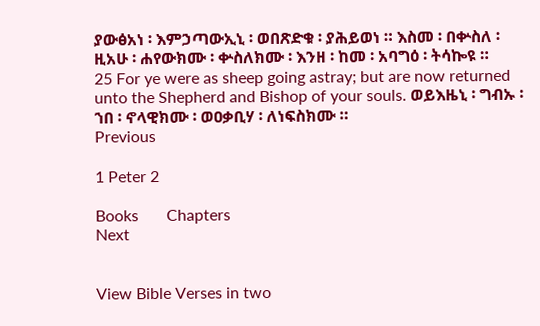ያውፅአነ ፡ እምኃጣውኢኒ ፡ ወበጽድቁ ፡ ያሕይወነ ። እስመ ፡ በቍስለ ፡ ዚአሁ ፡ ሐየውክሙ ፡ ቍስለክሙ ፡ እንዘ ፡ ከመ ፡ አባግዕ ፡ ትሳኰዩ ።
25 For ye were as sheep going astray; but are now returned unto the Shepherd and Bishop of your souls. ወይእዜኒ ፡ ግብኡ ፡ ኀበ ፡ ኖላዊክሙ ፡ ወዐቃቢሃ ፡ ለነፍስክሙ ።
Previous

1 Peter 2

Books       Chapters
Next


View Bible Verses in two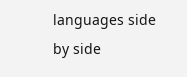languages side by side